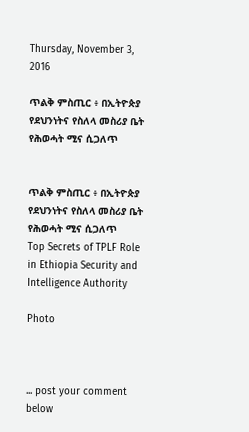Thursday, November 3, 2016

ጥልቅ ምስጢር ፥ በኢትዮጵያ የደህንነትና የስለላ መስሪያ ቤት የሕወሓት ሚና ሲጋለጥ


ጥልቅ ምስጢር ፥ በኢትዮጵያ የደህንነትና የስለላ መስሪያ ቤት የሕወሓት ሚና ሲጋለጥ
Top Secrets of TPLF Role in Ethiopia Security and Intelligence Authority

Photo



... post your comment below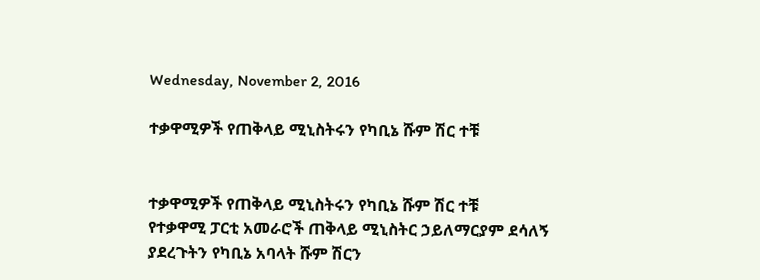Wednesday, November 2, 2016

ተቃዋሚዎች የጠቅላይ ሚኒስትሩን የካቢኔ ሹም ሽር ተቹ


ተቃዋሚዎች የጠቅላይ ሚኒስትሩን የካቢኔ ሹም ሽር ተቹ
የተቃዋሚ ፓርቲ አመራሮች ጠቅላይ ሚኒስትር ኃይለማርያም ደሳለኝ ያደረጉትን የካቢኔ አባላት ሹም ሽርን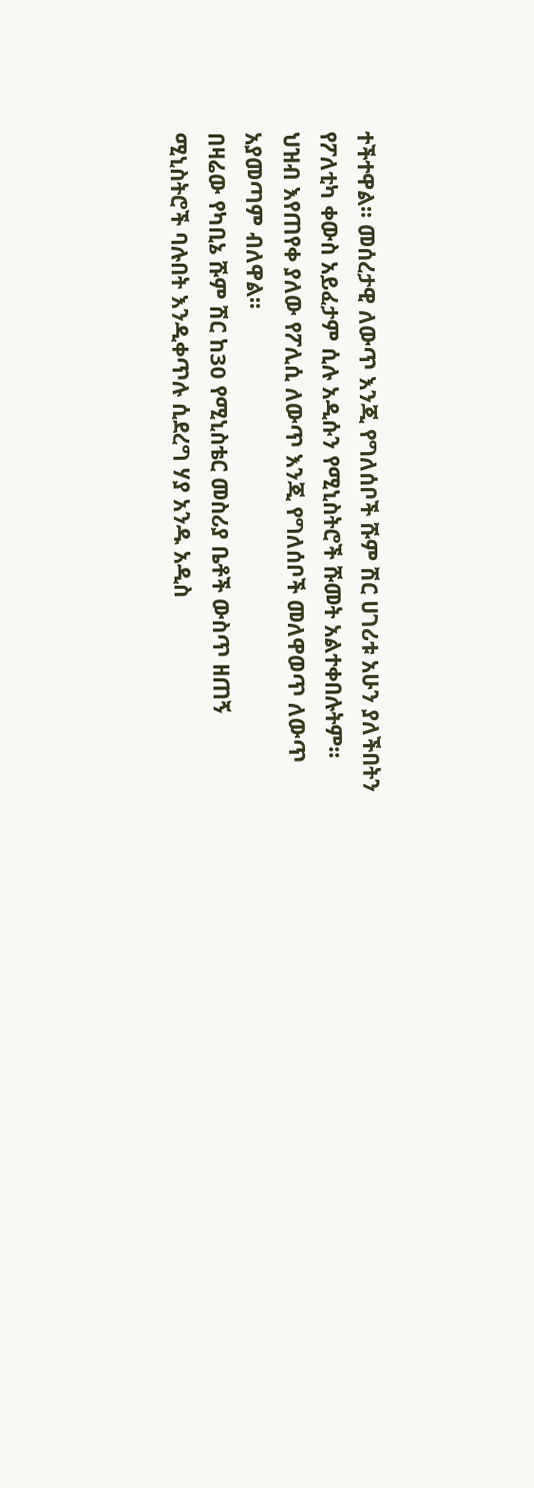ተችተዋል፡፡ መሰረታዊ ለውጥ እንጂ የግለሰቦች ሹም ሽር ሀገሪቱ አሁን ያለችበትን የፖለቲካ ቀውስ አይፈታም ሲሉ አዲሱን የሚኒስትሮች ሹመት አልተቀበሉትም፡፡ ህዝብ እየጠየቀ ያለው የፖሊሲ ለውጥ እንጂ የግለሰቦች መለዋወጥ ለውጥ አያመጣም ብለዋል፡፡
በዛሬው የካቢኔ ሹም ሽር ከ30 የሚኒስቴር መስሪያ ቤቶች ውስጥ ዘጠኝ ሚኒስትሮች ባሉበት እንዲቀጥሉ ሲደረግ ሃያ አንዱ አዲስ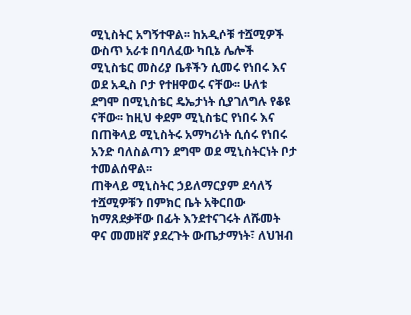ሚኒስትር አግኝተዋል፡፡ ከአዲሶቹ ተሿሚዎች ውስጥ አራቱ በባለፈው ካቢኔ ሌሎች ሚኒስቴር መስሪያ ቤቶችን ሲመሩ የነበሩ እና ወደ አዲስ ቦታ የተዘዋወሩ ናቸው፡፡ ሁለቱ ደግሞ በሚኒስቴር ዴኤታነት ሲያገለግሉ የቆዩ ናቸው፡፡ ከዚህ ቀደም ሚኒስቴር የነበሩ እና በጠቅላይ ሚኒስትሩ አማካሪነት ሲሰሩ የነበሩ አንድ ባለስልጣን ደግሞ ወደ ሚኒስትርነት ቦታ ተመልሰዋል፡፡
ጠቅላይ ሚኒስትር ኃይለማርያም ደሳለኝ ተሿሚዎቹን በምክር ቤት አቅርበው ከማጸደቃቸው በፊት እንደተናገሩት ለሹመት ዋና መመዘኛ ያደረጉት ውጤታማነት፣ ለህዝብ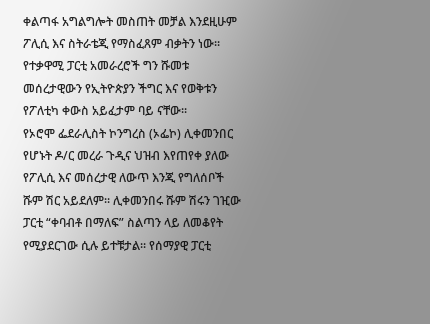ቀልጣፋ አግልግሎት መስጠት መቻል እንደዚሁም ፖሊሲ እና ስትራቴጂ የማስፈጸም ብቃትን ነው፡፡ የተቃዋሚ ፓርቲ አመራረሮች ግን ሹመቱ መሰረታዊውን የኢትዮጵያን ችግር እና የወቅቱን የፖለቲካ ቀውስ አይፈታም ባይ ናቸው፡፡
የኦሮሞ ፌደራሊስት ኮንግረስ (ኦፌኮ) ሊቀመንበር የሆኑት ዶ/ር መረራ ጉዲና ህዝብ እየጠየቀ ያለው የፖሊሲ እና መሰረታዊ ለውጥ እንጂ የግለሰቦች ሹም ሽር አይደለም፡፡ ሊቀመንበሩ ሹም ሽሩን ገዢው ፓርቲ “ቀባብቶ በማለፍ” ስልጣን ላይ ለመቆየት የሚያደርገው ሲሉ ይተቹታል፡፡ የሰማያዊ ፓርቲ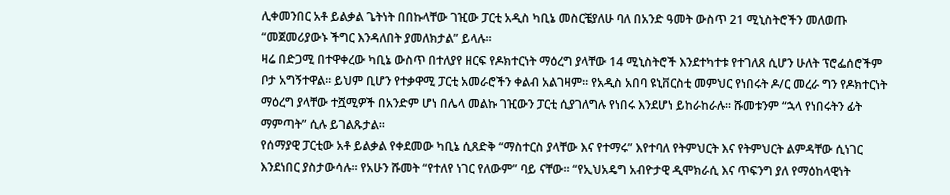ሊቀመንበር አቶ ይልቃል ጌትነት በበኩላቸው ገዢው ፓርቲ አዲስ ካቢኔ መስርቼያለሁ ባለ በአንድ ዓመት ውስጥ 21 ሚኒስትሮችን መለወጡ “መጀመሪያውኑ ችግር እንዳለበት ያመለክታል” ይላሉ፡፡
ዛሬ በድጋሚ በተዋቀረው ካቢኔ ውስጥ በተለያየ ዘርፍ የዶክተርነት ማዕረግ ያላቸው 14 ሚኒስትሮች እንደተካተቱ የተገለጸ ሲሆን ሁለት ፕሮፌሰሮችም ቦታ አግኝተዋል፡፡ ይህም ቢሆን የተቃዋሚ ፓርቲ አመራሮችን ቀልብ አልገዛም፡፡ የአዲስ አበባ ዩኒቨርስቲ መምህር የነበሩት ዶ/ር መረራ ግን የዶክተርነት ማዕረግ ያላቸው ተሿሚዎች በአንድም ሆነ በሌላ መልኩ ገዢውን ፓርቲ ሲያገለግሉ የነበሩ እንደሆነ ይከራከራሉ፡፡ ሹመቱንም “ኋላ የነበሩትን ፊት ማምጣት” ሲሉ ይገልጹታል፡፡
የሰማያዊ ፓርቲው አቶ ይልቃል የቀደመው ካቢኔ ሲጸድቅ “ማስተርስ ያላቸው እና የተማሩ” እየተባለ የትምህርት እና የትምህርት ልምዳቸው ሲነገር እንደነበር ያስታውሳሉ፡፡ የአሁን ሹመት “የተለየ ነገር የለውም” ባይ ናቸው፡፡ “የኢህአዴግ አብዮታዊ ዲሞክራሲ እና ጥፍንግ ያለ የማዕከላዊነት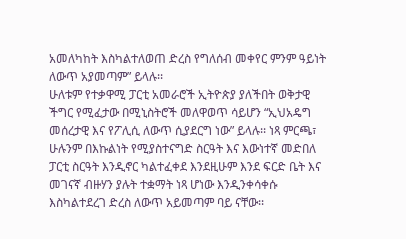አመለካከት እስካልተለወጠ ድረስ የግለሰብ መቀየር ምንም ዓይነት ለውጥ አያመጣም” ይላሉ፡፡
ሁለቱም የተቃዋሚ ፓርቲ አመራሮች ኢትዮጵያ ያለችበት ወቅታዊ ችግር የሚፈታው በሚኒስትሮች መለዋወጥ ሳይሆን “ኢህአዴግ መሰረታዊ እና የፖሊሲ ለውጥ ሲያደርግ ነው” ይላሉ፡፡ ነጻ ምርጫ፣ ሁሉንም በእኩልነት የሚያስተናግድ ስርዓት እና እውነተኛ መድበለ ፓርቲ ስርዓት እንዲኖር ካልተፈቀደ እንደዚሁም እንደ ፍርድ ቤት እና መገናኛ ብዙሃን ያሉት ተቋማት ነጻ ሆነው እንዲንቀሳቀሱ እስካልተደረገ ድረስ ለውጥ አይመጣም ባይ ናቸው፡፡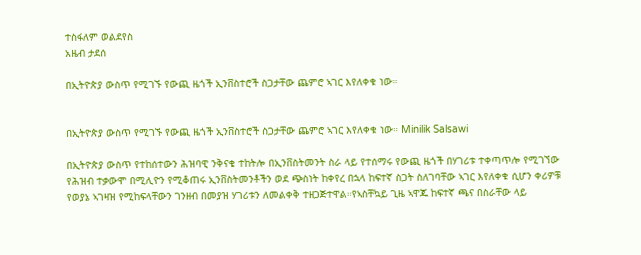ተስፋለም ወልደየስ
አዜብ ታደሰ

በኢትዮጵያ ውስጥ የሚገኙ የውጪ ዜጎች ኢንቨስተሮች ስጋታቸው ጨምሮ ኣገር እየለቀቁ ነው።


በኢትዮጵያ ውስጥ የሚገኙ የውጪ ዜጎች ኢንቨስተሮች ስጋታቸው ጨምሮ ኣገር እየለቀቁ ነው። Minilik Salsawi

በኢትዮጵያ ውስጥ የተከሰተውን ሕዝባዊ ንቅናቄ ተከትሎ በኢንቨስትመንት ስራ ላይ የተሰማሩ የውጪ ዜጎች በሃገሪቱ ተቀጣጥሎ የሚገኘው የሕዝብ ተቃውሞ በሚሊዮን የሚቆጠሩ ኢንቨስትመንቶችን ወደ ጭስነት ከቀየረ በኋላ ከፍተኛ ስጋት ስለገባቸው ኣገር እየለቀቁ ሲሆን ቀሪዎቹ የወያኔ ኣገዛዝ የሚከፍላቸውን ገንዘብ በመያዝ ሃገሪቱን ለመልቀቅ ተዘጋጅተዋል።የኣስቸኳይ ጊዜ ኣዋጁ ከፍተኛ ጫና በስራቸው ላይ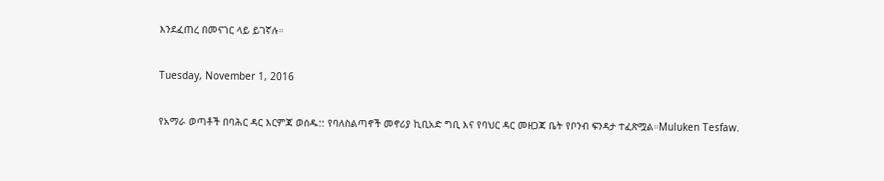እንደፈጠረ በመናገር ላይ ይገኛሉ።

Tuesday, November 1, 2016

የአማራ ወጣቶች በባሕር ዳር እርምጃ ወሰዱ:: የባለስልጣኖች መኖሪያ ኪቢአድ ግቢ እና የባህር ዳር መዘጋጃ ቤት የቦንብ ፍንዳታ ተፈጽሟል።Muluken Tesfaw.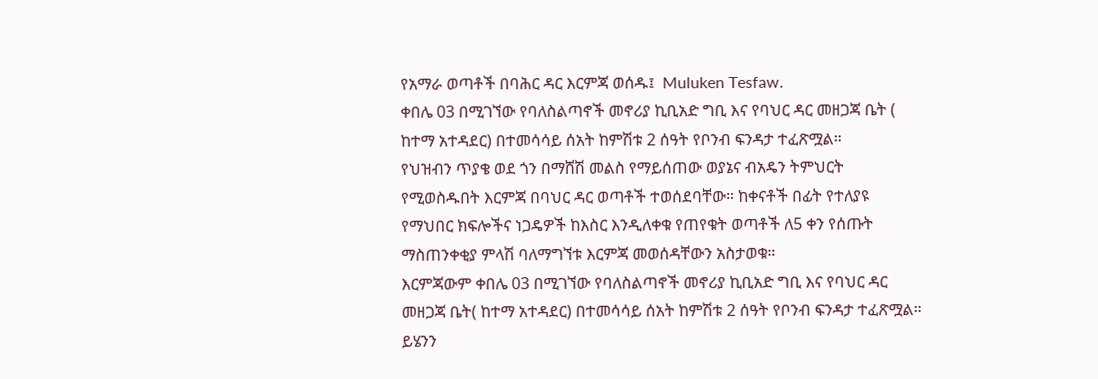የአማራ ወጣቶች በባሕር ዳር እርምጃ ወሰዱ፤  Muluken Tesfaw.
ቀበሌ 03 በሚገኘው የባለስልጣኖች መኖሪያ ኪቢአድ ግቢ እና የባህር ዳር መዘጋጃ ቤት ( ከተማ አተዳደር) በተመሳሳይ ሰአት ከምሽቱ 2 ሰዓት የቦንብ ፍንዳታ ተፈጽሟል።
የህዝብን ጥያቄ ወደ ጎን በማሸሽ መልስ የማይሰጠው ወያኔና ብአዴን ትምህርት የሚወስዱበት እርምጃ በባህር ዳር ወጣቶች ተወሰደባቸው። ከቀናቶች በፊት የተለያዩ የማህበር ክፍሎችና ነጋዴዎች ከእስር እንዲለቀቁ የጠየቁት ወጣቶች ለ5 ቀን የሰጡት ማስጠንቀቂያ ምላሽ ባለማግኘቱ እርምጃ መወሰዳቸውን አስታወቁ።
እርምጃውም ቀበሌ 03 በሚገኘው የባለስልጣኖች መኖሪያ ኪቢአድ ግቢ እና የባህር ዳር መዘጋጃ ቤት( ከተማ አተዳደር) በተመሳሳይ ሰአት ከምሽቱ 2 ሰዓት የቦንብ ፍንዳታ ተፈጽሟል። ይሄንን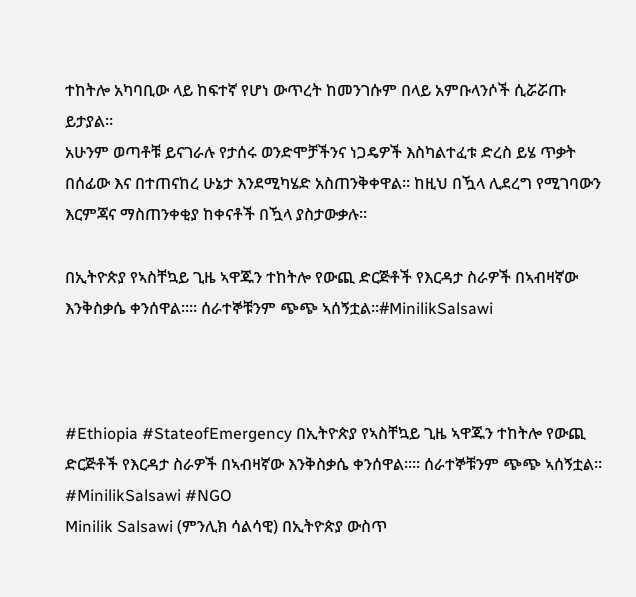ተከትሎ አካባቢው ላይ ከፍተኛ የሆነ ውጥረት ከመንገሱም በላይ አምቡላንሶች ሲሯሯጡ ይታያል።
አሁንም ወጣቶቹ ይናገራሉ የታሰሩ ወንድሞቻችንና ነጋዴዎች እስካልተፈቱ ድረስ ይሄ ጥቃት በሰፊው እና በተጠናከረ ሁኔታ እንደሚካሄድ አስጠንቅቀዋል። ከዚህ በዃላ ሊደረግ የሚገባውን እርምጃና ማስጠንቀቂያ ከቀናቶች በዃላ ያስታውቃሉ።

በኢትዮጵያ የኣስቸኳይ ጊዜ ኣዋጁን ተከትሎ የውጪ ድርጅቶች የእርዳታ ስራዎች በኣብዛኛው እንቅስቃሴ ቀንሰዋል።። ሰራተኞቹንም ጭጭ ኣሰኝቷል።#MinilikSalsawi



#Ethiopia #StateofEmergency በኢትዮጵያ የኣስቸኳይ ጊዜ ኣዋጁን ተከትሎ የውጪ ድርጅቶች የእርዳታ ስራዎች በኣብዛኛው እንቅስቃሴ ቀንሰዋል።። ሰራተኞቹንም ጭጭ ኣሰኝቷል። #MinilikSalsawi #NGO
Minilik Salsawi (ምንሊክ ሳልሳዊ) በኢትዮጵያ ውስጥ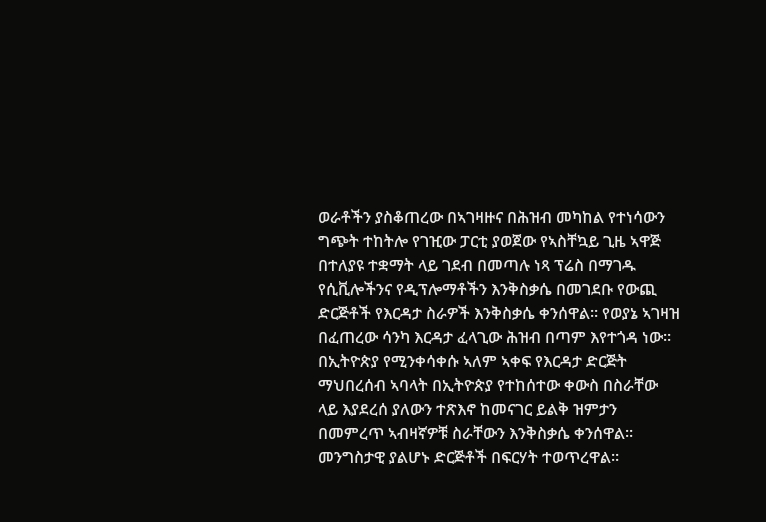ወራቶችን ያስቆጠረው በኣገዛዙና በሕዝብ መካከል የተነሳውን ግጭት ተከትሎ የገዢው ፓርቲ ያወጀው የኣስቸኳይ ጊዜ ኣዋጅ በተለያዩ ተቋማት ላይ ገደብ በመጣሉ ነጻ ፕሬስ በማገዱ የሲቪሎችንና የዲፕሎማቶችን እንቅስቃሴ በመገደቡ የውጪ ድርጅቶች የእርዳታ ስራዎች እንቅስቃሴ ቀንሰዋል። የወያኔ ኣገዛዝ በፈጠረው ሳንካ እርዳታ ፈላጊው ሕዝብ በጣም እየተጎዳ ነው።
በኢትዮጵያ የሚንቀሳቀሱ ኣለም ኣቀፍ የእርዳታ ድርጅት ማህበረሰብ ኣባላት በኢትዮጵያ የተከሰተው ቀውስ በስራቸው ላይ እያደረሰ ያለውን ተጽእኖ ከመናገር ይልቅ ዝምታን በመምረጥ ኣብዛኛዎቹ ስራቸውን እንቅስቃሴ ቀንሰዋል። መንግስታዊ ያልሆኑ ድርጅቶች በፍርሃት ተወጥረዋል።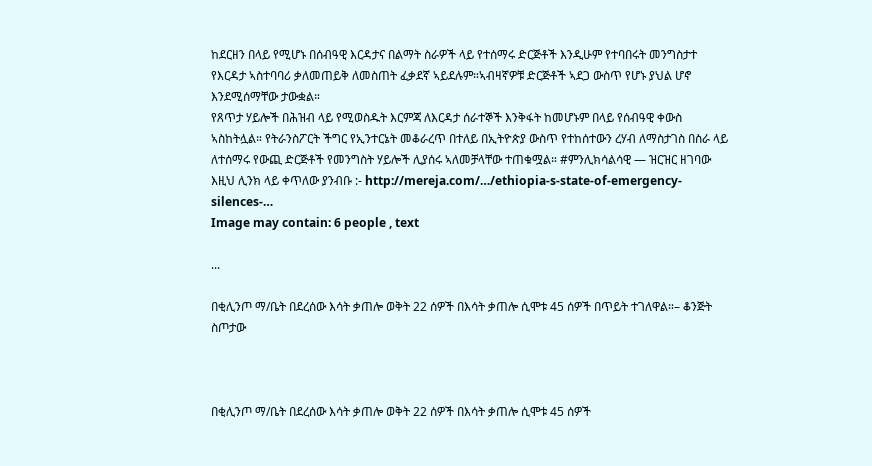ከደርዘን በላይ የሚሆኑ በሰብዓዊ እርዳታና በልማት ስራዎች ላይ የተሰማሩ ድርጅቶች እንዲሁም የተባበሩት መንግስታተ የእርዳታ ኣስተባባሪ ቃለመጠይቅ ለመስጠት ፈቃደኛ ኣይደሉም።ኣብዛኛዎቹ ድርጅቶች ኣደጋ ውስጥ የሆኑ ያህል ሆኖ እንደሚሰማቸው ታውቋል።
የጸጥታ ሃይሎች በሕዝብ ላይ የሚወስዱት እርምጃ ለእርዳታ ሰራተኞች እንቅፋት ከመሆኑም በላይ የሰብዓዊ ቀውስ ኣስከትሏል። የትራንስፖርት ችግር የኢንተርኔት መቆራረጥ በተለይ በኢትዮጵያ ውስጥ የተከሰተውን ረሃብ ለማስታገስ በስራ ላይ ለተሰማሩ የውጪ ድርጅቶች የመንግስት ሃይሎች ሊያሰሩ ኣለመቻላቸው ተጠቁሟል። #ምንሊክሳልሳዊ — ዝርዝር ዘገባው እዚህ ሊንክ ላይ ቀጥለው ያንብቡ :- http://mereja.com/…/ethiopia-s-state-of-emergency-silences-…
Image may contain: 6 people , text

...

በቂሊንጦ ማ/ቤት በደረሰው እሳት ቃጠሎ ወቅት 22 ሰዎች በእሳት ቃጠሎ ሲሞቱ 45 ሰዎች በጥይት ተገለዋል።– ቆንጅት ስጦታው



በቂሊንጦ ማ/ቤት በደረሰው እሳት ቃጠሎ ወቅት 22 ሰዎች በእሳት ቃጠሎ ሲሞቱ 45 ሰዎች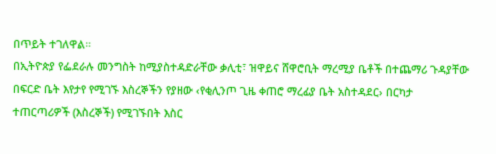በጥይት ተገለዋል።
በኢትዮጵያ የፌደራሉ መንግስት ከሚያስተዳድራቸው ቃሊቲ፣ ዝዋይና ሸዋሮቢት ማረሚያ ቤቶች በተጨማሪ ጉዳያቸው በፍርድ ቤት እየታየ የሚገኙ እስረኞችን የያዘው ‹የቂሊንጦ ጊዜ ቀጠሮ ማረፊያ ቤት አስተዳደር› በርካታ ተጠርጣሪዎች (እስረኞች) የሚገኙበት እስር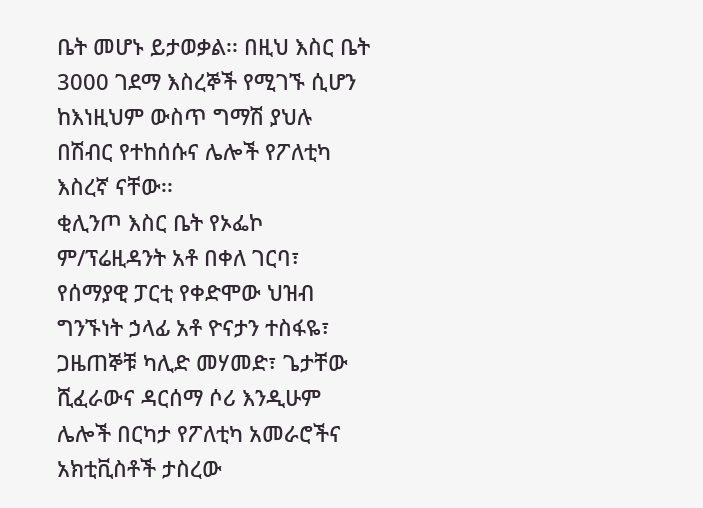ቤት መሆኑ ይታወቃል፡፡ በዚህ እስር ቤት 3000 ገደማ እስረኞች የሚገኙ ሲሆን ከእነዚህም ውስጥ ግማሽ ያህሉ በሽብር የተከሰሱና ሌሎች የፖለቲካ እስረኛ ናቸው፡፡
ቂሊንጦ እስር ቤት የኦፌኮ ም/ፕሬዚዳንት አቶ በቀለ ገርባ፣ የሰማያዊ ፓርቲ የቀድሞው ህዝብ ግንኙነት ኃላፊ አቶ ዮናታን ተስፋዬ፣ ጋዜጠኞቹ ካሊድ መሃመድ፣ ጌታቸው ሺፈራውና ዳርሰማ ሶሪ እንዲሁም ሌሎች በርካታ የፖለቲካ አመራሮችና አክቲቪስቶች ታስረው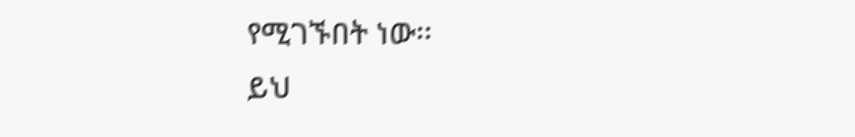የሚገኙበት ነው፡፡
ይህ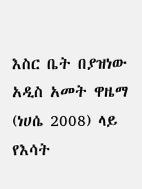እስር ቤት በያዝነው አዲስ አመት ዋዜማ (ነሀሴ 2008) ላይ የእሳት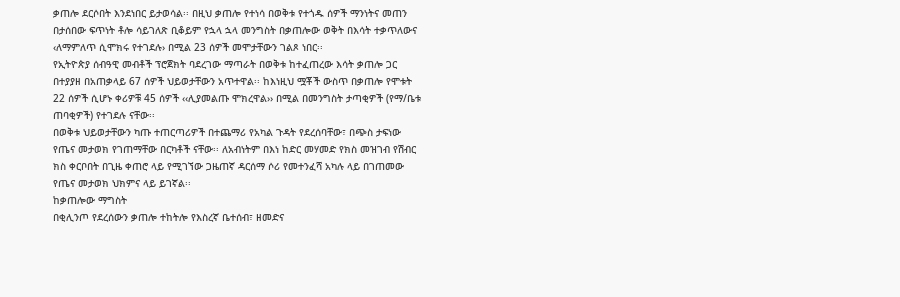ቃጠሎ ደርሶበት እንደነበር ይታወሳል፡፡ በዚህ ቃጠሎ የተነሳ በወቅቱ የተጎዱ ሰዎች ማንነትና መጠን በታሰበው ፍጥነት ቶሎ ሳይገለጽ ቢቆይም የኋላ ኋላ መንግስት በቃጠሎው ወቅት በእሳት ተቃጥለውና ‹ለማምለጥ ሲሞክሩ የተገደሉ› በሚል 23 ሰዎች መሞታቸውን ገልጾ ነበር፡፡
የኢትዮጵያ ሰብዓዊ መብቶች ፕሮጀክት ባደረገው ማጣራት በወቅቱ ከተፈጠረው እሳት ቃጠሎ ጋር በተያያዘ በአጠቃላይ 67 ሰዎች ህይወታቸውን አጥተዋል፡፡ ከእነዚህ ሟቾች ውስጥ በቃጠሎ የሞቱት 22 ሰዎች ሲሆኑ ቀሪዎቹ 45 ሰዎች ‹‹ሊያመልጡ ሞክረዋል›› በሚል በመንግስት ታጣቂዎች (የማ/ቤቱ ጠባቂዎች) የተገደሉ ናቸው፡፡
በወቅቱ ህይወታቸውን ካጡ ተጠርጣሪዎች በተጨማሪ የአካል ጉዳት የደረሰባቸው፣ በጭስ ታፍነው የጤና መታወክ የገጠማቸው በርካቶች ናቸው፡፡ ለአብነትም በእነ ከድር መሃመድ የክስ መዝገብ የሽብር ክስ ቀርቦበት በጊዜ ቀጠሮ ላይ የሚገኘው ጋዜጠኛ ዳርሰማ ሶሪ የመተንፈሻ አካሉ ላይ በገጠመው የጤና መታወክ ህክምና ላይ ይገኛል፡፡
ከቃጠሎው ማግስት
በቂሊንጦ የደረሰውን ቃጠሎ ተከትሎ የእስረኛ ቤተሰብ፣ ዘመድና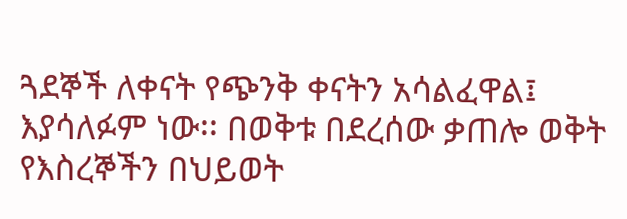ጓደኞች ለቀናት የጭንቅ ቀናትን አሳልፈዋል፤ እያሳለፉም ነው፡፡ በወቅቱ በደረሰው ቃጠሎ ወቅት የእስረኞችን በህይወት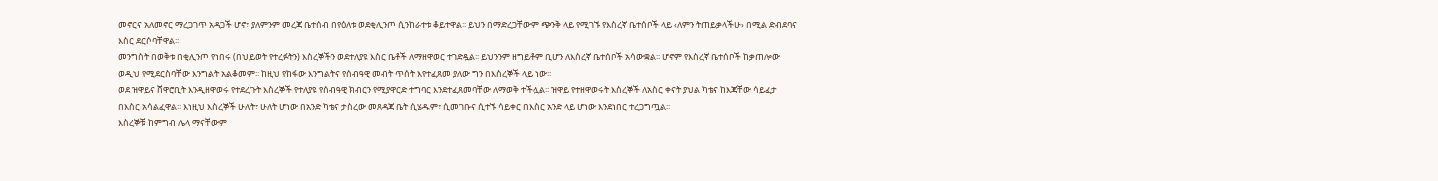መኖርና አለመኖር ማረጋገጥ አዳጋች ሆኖ፣ ያለምንም መረጃ ቤተሰብ በየዕለቱ ወደቂሊንጦ ሲንከራተቱ ቆይተዋል፡፡ ይህን በማድረጋቸውም ጭንቅ ላይ የሚገኙ የእስረኛ ቤተሰቦች ላይ ‹ለምን ትጠይቃላችሁ› በሚል ድብደባና እስር ደርሶባቸዋል፡፡
መንግስት በወቅቱ በቂሊንጦ የነበሩ (በህይወት የተረፉትን) እስረኞችን ወደተለያዩ እስር ቤቶች ለማዘዋወር ተገድዷል፡፡ ይህንንም ዘግይቶም ቢሆን ለእስረኛ ቤተሰቦች አሳውቋል፡፡ ሆኖም የእስረኛ ቤተሰቦች ከቃጠሎው ወዲህ የሚደርስባቸው እንግልት አልቆመም፡፡ ከዚህ የከፋው እንግልትና የሰብዓዊ መብት ጥሰት እየተፈጸመ ያለው ግን በእስረኞች ላይ ነው፡፡
ወደ ዝዋይና ሸዋሮቢት እንዲዘዋወሩ የተደረጉት እስረኞች የተለያዩ የሰብዓዊ ክብርን የሚያዋርድ ተግባር እንደተፈጸመባቸው ለማወቅ ተችሏል፡፡ ዝዋይ የተዘዋወሩት እስረኞች ለአስር ቀናት ያህል ካቴና ከእጃቸው ሳይፈታ በእስር አሳልፈዋል፡፡ እነዚህ እስረኞች ሁለት፣ ሁለት ሆነው በአንድ ካቴና ታስረው መጸዳጃ ቤት ሲሄዱም፣ ሲመገቡና ሲተኙ ሳይቀር በእስር አንድ ላይ ሆነው እንደነበር ተረጋግጧል፡፡
እስረኞቹ ከምግብ ሌላ ማናቸውም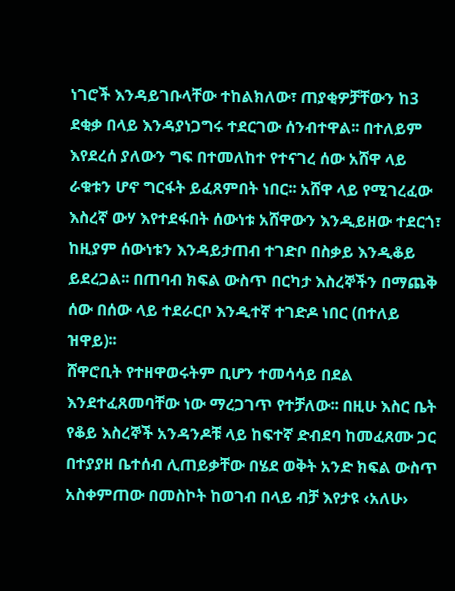ነገሮች እንዳይገቡላቸው ተከልክለው፣ ጠያቂዎቻቸውን ከ3 ደቂቃ በላይ እንዳያነጋግሩ ተደርገው ሰንብተዋል፡፡ በተለይም እየደረሰ ያለውን ግፍ በተመለከተ የተናገረ ሰው አሸዋ ላይ ራቁቱን ሆኖ ግርፋት ይፈጸምበት ነበር፡፡ አሸዋ ላይ የሚገረፈው እስረኛ ውሃ እየተደፋበት ሰውነቱ አሸዋውን እንዲይዘው ተደርጎ፣ ከዚያም ሰውነቱን እንዳይታጠብ ተገድቦ በስቃይ እንዲቆይ ይደረጋል፡፡ በጠባብ ክፍል ውስጥ በርካታ እስረኞችን በማጨቅ ሰው በሰው ላይ ተደራርቦ እንዲተኛ ተገድዶ ነበር (በተለይ ዝዋይ)፡፡
ሸዋሮቢት የተዘዋወሩትም ቢሆን ተመሳሳይ በደል እንደተፈጸመባቸው ነው ማረጋገጥ የተቻለው፡፡ በዚሁ እስር ቤት የቆይ እስረኞች አንዳንዶቹ ላይ ከፍተኛ ድብደባ ከመፈጸሙ ጋር በተያያዘ ቤተሰብ ሊጠይቃቸው በሄደ ወቅት አንድ ክፍል ውስጥ አስቀምጠው በመስኮት ከወገብ በላይ ብቻ እየታዩ ‹አለሁ›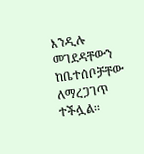እንዲሉ መገደዳቸውን ከቤተሰቦቻቸው ለማረጋገጥ ተችሏል፡፡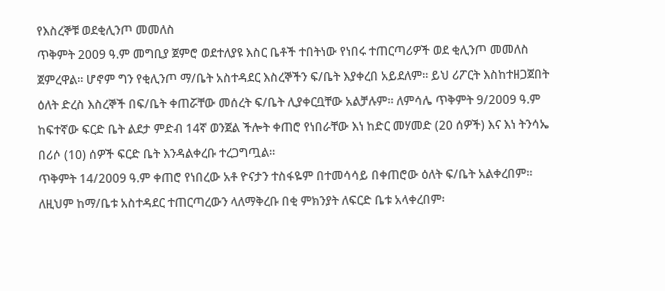የእስረኞቹ ወደቂሊንጦ መመለስ
ጥቅምት 2009 ዓ.ም መግቢያ ጀምሮ ወደተለያዩ እስር ቤቶች ተበትነው የነበሩ ተጠርጣሪዎች ወደ ቂሊንጦ መመለስ ጀምረዋል፡፡ ሆኖም ግን የቂሊንጦ ማ/ቤት አስተዳደር እስረኞችን ፍ/ቤት እያቀረበ አይደለም፡፡ ይህ ሪፖርት እስከተዘጋጀበት ዕለት ድረስ እስረኞች በፍ/ቤት ቀጠሯቸው መሰረት ፍ/ቤት ሊያቀርቧቸው አልቻሉም፡፡ ለምሳሌ ጥቅምት 9/2009 ዓ.ም ከፍተኛው ፍርድ ቤት ልደታ ምድብ 14ኛ ወንጀል ችሎት ቀጠሮ የነበራቸው እነ ከድር መሃመድ (20 ሰዎች) እና እነ ትንሳኤ በሪሶ (10) ሰዎች ፍርድ ቤት እንዳልቀረቡ ተረጋግጧል፡፡
ጥቅምት 14/2009 ዓ.ም ቀጠሮ የነበረው አቶ ዮናታን ተስፋዬም በተመሳሳይ በቀጠሮው ዕለት ፍ/ቤት አልቀረበም፡፡ ለዚህም ከማ/ቤቱ አስተዳደር ተጠርጣረውን ላለማቅረቡ በቂ ምክንያት ለፍርድ ቤቱ አላቀረበም፡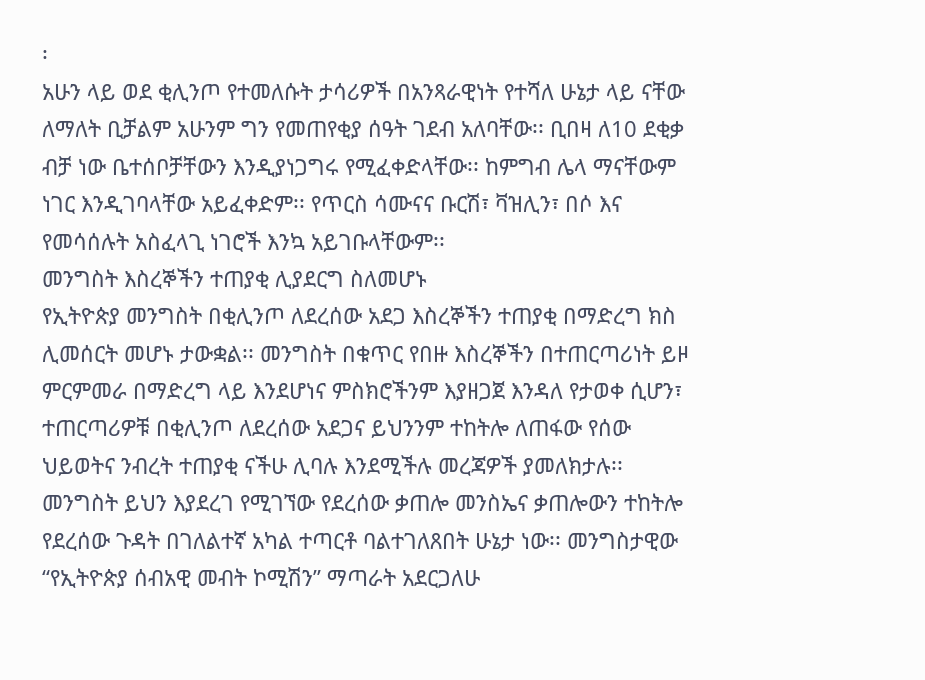፡
አሁን ላይ ወደ ቂሊንጦ የተመለሱት ታሳሪዎች በአንጻራዊነት የተሻለ ሁኔታ ላይ ናቸው ለማለት ቢቻልም አሁንም ግን የመጠየቂያ ሰዓት ገደብ አለባቸው፡፡ ቢበዛ ለ10 ደቂቃ ብቻ ነው ቤተሰቦቻቸውን እንዲያነጋግሩ የሚፈቀድላቸው፡፡ ከምግብ ሌላ ማናቸውም ነገር እንዲገባላቸው አይፈቀድም፡፡ የጥርስ ሳሙናና ቡርሽ፣ ቫዝሊን፣ በሶ እና የመሳሰሉት አስፈላጊ ነገሮች እንኳ አይገቡላቸውም፡፡
መንግስት እስረኞችን ተጠያቂ ሊያደርግ ስለመሆኑ
የኢትዮጵያ መንግስት በቂሊንጦ ለደረሰው አደጋ እስረኞችን ተጠያቂ በማድረግ ክስ ሊመሰርት መሆኑ ታውቋል፡፡ መንግስት በቁጥር የበዙ እስረኞችን በተጠርጣሪነት ይዞ ምርምመራ በማድረግ ላይ እንደሆነና ምስክሮችንም እያዘጋጀ እንዳለ የታወቀ ሲሆን፣ ተጠርጣሪዎቹ በቂሊንጦ ለደረሰው አደጋና ይህንንም ተከትሎ ለጠፋው የሰው ህይወትና ንብረት ተጠያቂ ናችሁ ሊባሉ እንደሚችሉ መረጃዎች ያመለክታሉ፡፡ መንግስት ይህን እያደረገ የሚገኘው የደረሰው ቃጠሎ መንስኤና ቃጠሎውን ተከትሎ የደረሰው ጉዳት በገለልተኛ አካል ተጣርቶ ባልተገለጸበት ሁኔታ ነው፡፡ መንግስታዊው “የኢትዮጵያ ሰብአዊ መብት ኮሚሽን” ማጣራት አደርጋለሁ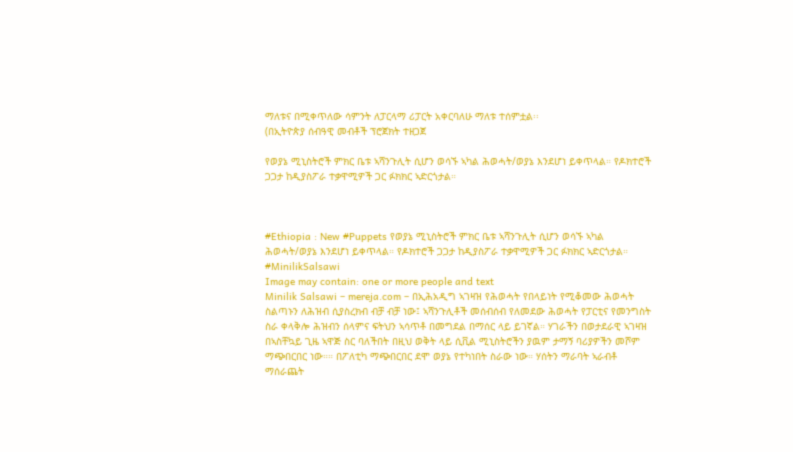ማለቱና በሚቀጥለው ሳምንት ለፓርላማ ሪፓርት አቀርባለሁ ማለቱ ተሰምቷል፡፡
(በኢትዮጵያ ሰብዓዊ መብቶች ፕሮጀክት ተዘጋጀ

የወያኔ ሚኒስትሮች ምክር ቤቱ ኣሻንጉሊት ሲሆን ወሳኙ ኣካል ሕወሓት/ወያኔ እንደሆነ ይቀጥላል። የዶክተሮች ጋጋታ ከዲያስፖራ ተቃዋሚዎች ጋር ፉክክር ኣድርጎታል።



#Ethiopia : New #Puppets የወያኔ ሚኒስትሮች ምክር ቤቱ ኣሻንጉሊት ሲሆን ወሳኙ ኣካል ሕወሓት/ወያኔ እንደሆነ ይቀጥላል። የዶክተሮች ጋጋታ ከዲያስፖራ ተቃዋሚዎች ጋር ፉክክር ኣድርጎታል። #MinilikSalsawi
Image may contain: one or more people and text
Minilik Salsawi – mereja.com – በኢሕአዲግ ኣገዛዝ የሕወሓት የበላይነት የሚቆመው ሕወሓት ስልጣኑን ለሕዝብ ሲያስረክብ ብቻ ብቻ ነው፤ ኣሻንጉሊቶች መሰብሰብ የለመደው ሕወሓት የፓርቲና የመንግስት ስራ ቀላቅሎ ሕዝብን ሰላምና ፍትህን ኣሳጥቶ በመግደል በማሰር ላይ ይገኛል። ሃገራችን በወታደራዊ ኣገዛዝ በኣስቸኳይ ጊዜ ኣዋጅ ስር ባለችበት በዚህ ወቅት ላይ ሲቪል ሚኒስትሮችን ያዉም ታማኝ ባሪያዎችን መሾም ማጭበርበር ነው።። በፖለቲካ ማጭበርበር ደሞ ወያኔ የተካነበት ስራው ነው። ሃሰትን ማራባት ኣራብቶ ማሰራጨት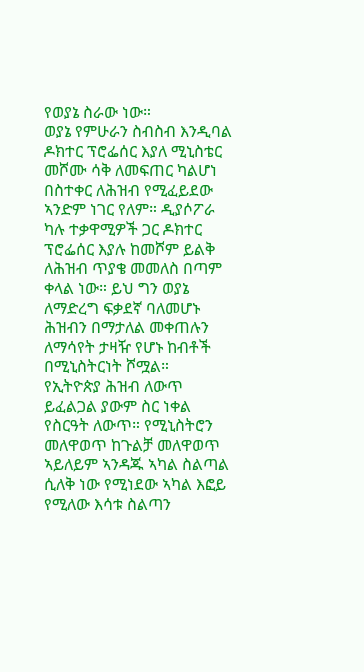የወያኔ ስራው ነው።
ወያኔ የምሁራን ስብስብ እንዲባል ዶክተር ፕሮፌሰር እያለ ሚኒስቴር መሾሙ ሳቅ ለመፍጠር ካልሆነ በስተቀር ለሕዝብ የሚፈይደው ኣንድም ነገር የለም። ዲያሶፖራ ካሉ ተቃዋሚዎች ጋር ዶክተር ፕሮፌሰር እያሉ ከመሾም ይልቅ ለሕዝብ ጥያቄ መመለስ በጣም ቀላል ነው። ይህ ግን ወያኔ ለማድረግ ፍቃደኛ ባለመሆኑ ሕዝብን በማታለል መቀጠሉን ለማሳየት ታዛዥ የሆኑ ከብቶች በሚኒስትርነት ሾሟል።
የኢትዮጵያ ሕዝብ ለውጥ ይፈልጋል ያውም ስር ነቀል የስርዓት ለውጥ። የሚኒስትሮን መለዋወጥ ከጉልቻ መለዋወጥ ኣይለይም ኣንዳጁ ኣካል ስልጣል ሲለቅ ነው የሚነደው ኣካል እፎይ የሚለው እሳቱ ስልጣን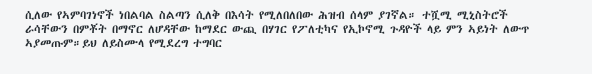ሲለው የኣምባገነኖች ነበልባል ስልጣን ሲለቅ በእሳት የሚለበለበው ሕዝብ ሰላም ያገኛል። ተሿሚ ሚኒስትሮች ራሳቸውን በምቾት በማኖር ለሆዳቸው ከማደር ውጪ በሃገር የፖለቲካና የኢኮኖሚ ጉዳዮች ላይ ምን ኣይነት ለውጥ ኣያመጡም።ይህ ለይስሙላ የሚደረግ ተግባር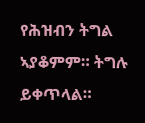የሕዝብን ትግል ኣያቆምም። ትግሉ ይቀጥላል።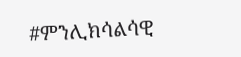#ምንሊክሳልሳዊ